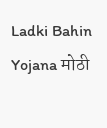Ladki Bahin Yojana मोठी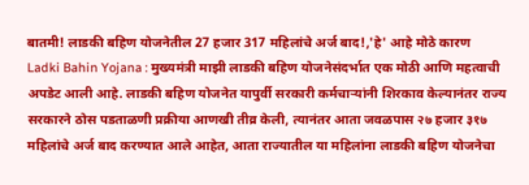बातमी! लाडकी बहिण योजनेतील 27 हजार 317 महिलांचे अर्ज बाद!,'हे' आहे मोठे कारण
Ladki Bahin Yojana : मुख्यमंत्री माझी लाडकी बहिण योजनेसंदर्भात एक मोठी आणि महत्वाची अपडेट आली आहे. लाडकी बहिण योजनेत यापुर्वी सरकारी कर्मचाऱ्यांनी शिरकाव केल्यानंतर राज्य सरकारने ठोस पडताळणी प्रक्रीया आणखी तीव्र केली, त्यानंतर आता जवळपास २७ हजार ३१७ महिलांचे अर्ज बाद करण्यात आले आहेत, आता राज्यातील या महिलांना लाडकी बहिण योजनेचा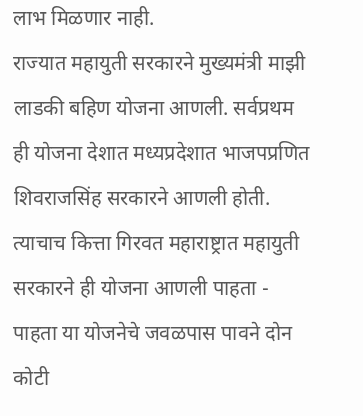लाभ मिळणार नाही.
राज्यात महायुती सरकारने मुख्यमंत्री माझी लाडकी बहिण योजना आणली. सर्वप्रथम ही योजना देशात मध्यप्रदेशात भाजपप्रणित शिवराजसिंह सरकारने आणली होती. त्याचाच कित्ता गिरवत महाराष्ट्रात महायुती सरकारने ही योजना आणली पाहता - पाहता या योजनेचे जवळपास पावने दोन कोटी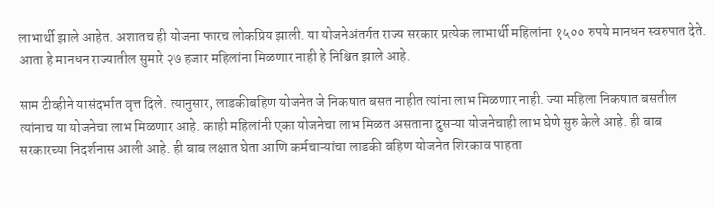लाभार्थी झाले आहेत. अशातच ही योजना फारच लोकप्रिय झाली. या योजनेअंतर्गत राज्य सरकार प्रत्येक लाभार्थी महिलांना १५०० रुपये मानधन स्वरुपात देते. आता हे मानधन राज्यातील सुमारे २७ हजार महिलांना मिळणार नाही हे निश्चित झाले आहे.

साम टीव्हीने यासंदर्भात वृत्त दिले. त्यानुसार, लाडकीबहिण योजनेत जे निकषात बसत नाहीत त्यांना लाभ मिळणार नाही. ज्या महिला निकषात बसतील त्यांनाच या योजनेचा लाभ मिळणार आहे. काही महिलांनी एका योजनेचा लाभ मिळत असताना दुसऱ्या योजनेचाही लाभ घेणे सुरु केले आहे. ही बाब सरकारच्या निदर्शनास आली आहे. ही बाब लक्षात घेता आणि कर्मचाऱ्यांचा लाडकी बहिण योजनेत शिरकाव पाहता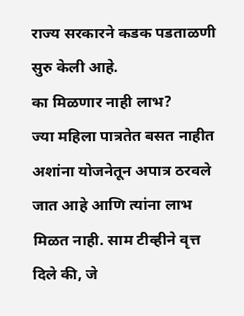राज्य सरकारने कडक पडताळणी सुरु केली आहे.
का मिळणार नाही लाभ?
ज्या महिला पात्रतेत बसत नाहीत अशांना योजनेतून अपात्र ठरवले जात आहे आणि त्यांना लाभ मिळत नाही. साम टीव्हीने वृत्त दिले की, जे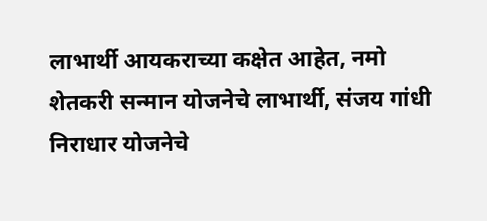लाभार्थी आयकराच्या कक्षेत आहेत, नमो शेतकरी सन्मान योजनेचे लाभार्थी, संजय गांधी निराधार योजनेचे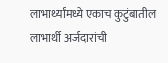लाभार्थ्यांमध्ये एकाच कुटुंबातील लाभार्थी अर्जदारांची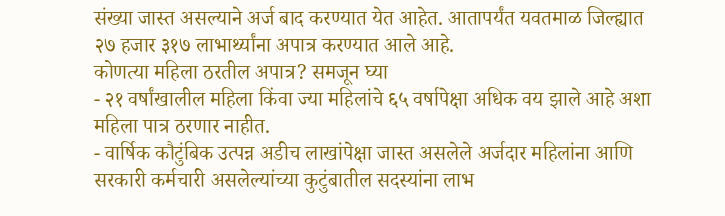संख्या जास्त असल्याने अर्ज बाद करण्यात येत आहेत. आतापर्यंत यवतमाळ जिल्ह्यात २७ हजार ३१७ लाभार्थ्यांना अपात्र करण्यात आले आहे.
कोणत्या महिला ठरतील अपात्र? समजून घ्या
- २१ वर्षांखालील महिला किंवा ज्या महिलांचे ६५ वर्षापेक्षा अधिक वय झाले आहे अशा महिला पात्र ठरणार नाहीत.
- वार्षिक कौटुंबिक उत्पन्न अडीच लाखांपेक्षा जास्त असलेले अर्जदार महिलांना आणि सरकारी कर्मचारी असलेल्यांच्या कुटुंबातील सदस्यांना लाभ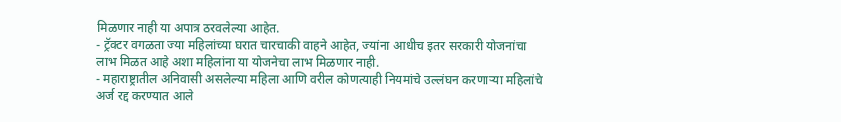मिळणार नाही या अपात्र ठरवलेल्या आहेत.
- ट्रॅक्टर वगळता ज्या महिलांच्या घरात चारचाकी वाहने आहेत, ज्यांना आधीच इतर सरकारी योजनांचा लाभ मिळत आहे अशा महिलांना या योजनेचा लाभ मिळणार नाही.
- महाराष्ट्रातील अनिवासी असलेल्या महिला आणि वरील कोणत्याही नियमांचे उल्लंघन करणाऱ्या महिलांचे अर्ज रद्द करण्यात आले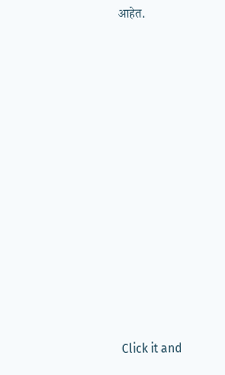आहेत.












Click it and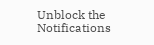Unblock the Notifications